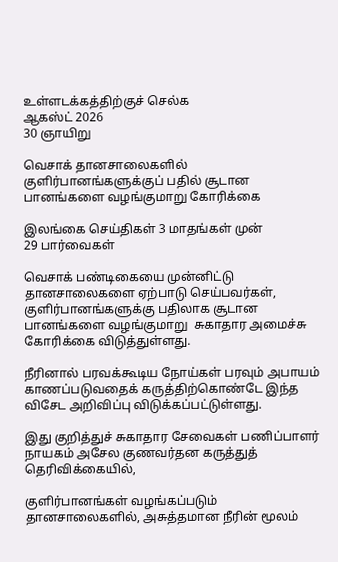உள்ளடக்கத்திற்குச் செல்க
ஆகஸ்ட் 2026
30 ஞாயிறு

வெசாக் தானசாலைகளில் குளிர்பானங்களுக்குப் பதில் சூடான பானங்களை வழங்குமாறு கோரிக்கை

இலங்கை செய்திகள் 3 மாதங்கள் முன்
29 பார்வைகள்

வெசாக் பண்டிகையை முன்னிட்டு தானசாலைகளை ஏற்பாடு செய்பவர்கள், குளிர்பானங்களுக்கு பதிலாக சூடான பானங்களை வழங்குமாறு  சுகாதார அமைச்சு கோரிக்கை விடுத்துள்ளது.

நீரினால் பரவக்கூடிய நோய்கள் பரவும் அபாயம் காணப்படுவதைக் கருத்திற்கொண்டே இந்த விசேட அறிவிப்பு விடுக்கப்பட்டுள்ளது.

இது குறித்துச் சுகாதார சேவைகள் பணிப்பாளர் நாயகம் அசேல குணவர்தன கருத்துத் தெரிவிக்கையில்,

குளிர்பானங்கள் வழங்கப்படும் தானசாலைகளில், அசுத்தமான நீரின் மூலம்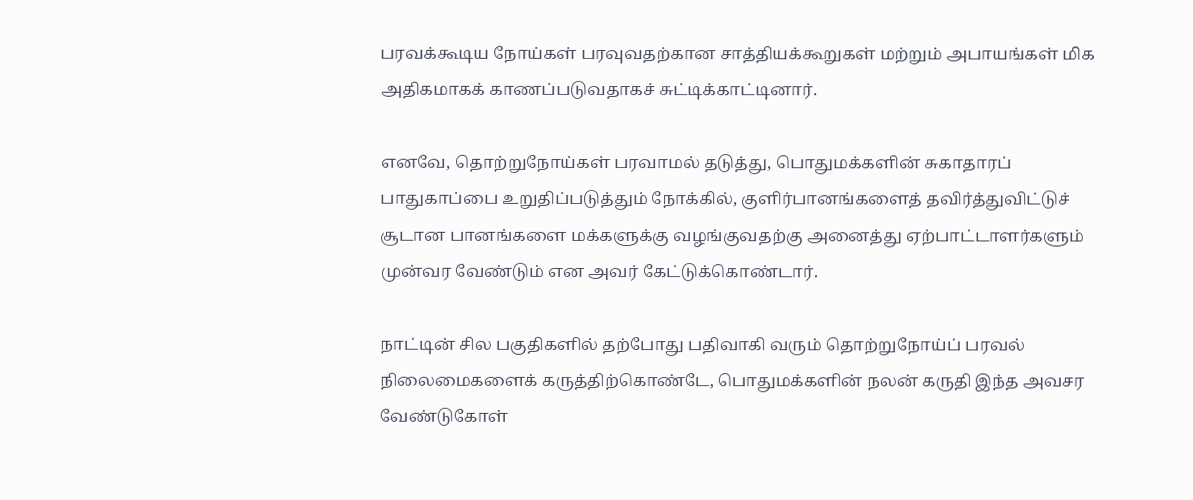பரவக்கூடிய நோய்கள் பரவுவதற்கான சாத்தியக்கூறுகள் மற்றும் அபாயங்கள் மிக அதிகமாகக் காணப்படுவதாகச் சுட்டிக்காட்டினார்.

எனவே, தொற்றுநோய்கள் பரவாமல் தடுத்து, பொதுமக்களின் சுகாதாரப் பாதுகாப்பை உறுதிப்படுத்தும் நோக்கில், குளிர்பானங்களைத் தவிர்த்துவிட்டுச் சூடான பானங்களை மக்களுக்கு வழங்குவதற்கு அனைத்து ஏற்பாட்டாளர்களும் முன்வர வேண்டும் என அவர் கேட்டுக்கொண்டார்.

நாட்டின் சில பகுதிகளில் தற்போது பதிவாகி வரும் தொற்றுநோய்ப் பரவல் நிலைமைகளைக் கருத்திற்கொண்டே, பொதுமக்களின் நலன் கருதி இந்த அவசர வேண்டுகோள்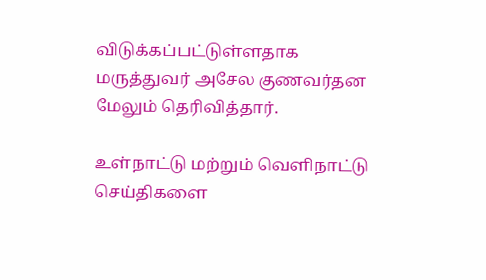விடுக்கப்பட்டுள்ளதாக மருத்துவர் அசேல குணவர்தன மேலும் தெரிவித்தார்.

உள்நாட்டு மற்றும் வெளிநாட்டு செய்திகளை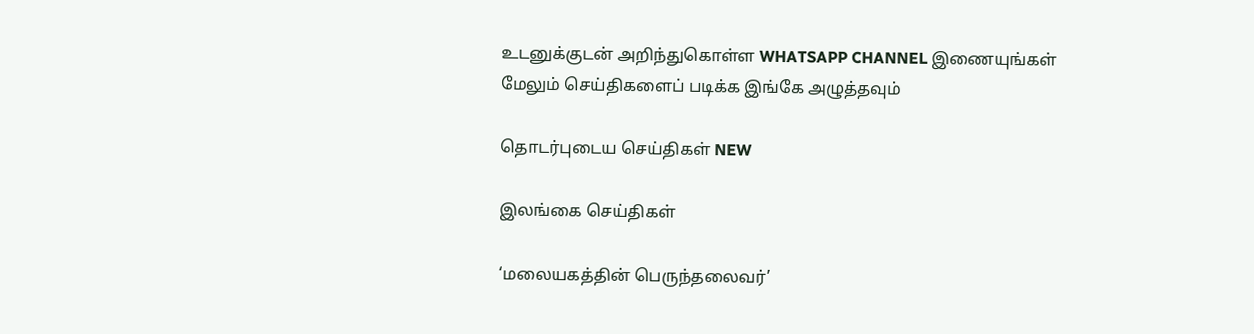உடனுக்குடன் அறிந்துகொள்ள WHATSAPP CHANNEL இணையுங்கள்
மேலும் செய்திகளைப் படிக்க இங்கே அழுத்தவும்

தொடர்புடைய செய்திகள் NEW

இலங்கை செய்திகள்

‘மலையகத்தின் பெருந்தலைவர்’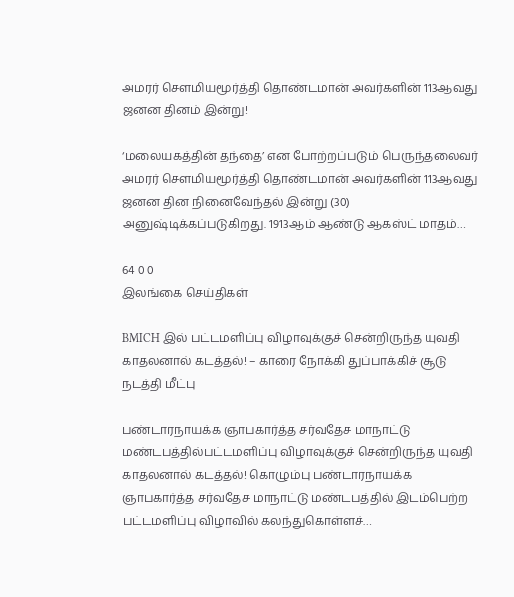அமரர் சௌமியமூர்த்தி தொண்டமான் அவர்களின் 113ஆவது ஜனன தினம் இன்று!

‘மலையகத்தின் தந்தை’ என போற்றப்படும் பெருந்தலைவர் அமரர் சௌமியமூர்த்தி தொண்டமான் அவர்களின் 113ஆவது ஜனன தின நினைவேந்தல் இன்று (30) அனுஷ்டிக்கப்படுகிறது. 1913ஆம் ஆண்டு ஆகஸ்ட் மாதம்…

64 0 0
இலங்கை செய்திகள்

BMICH இல் பட்டமளிப்பு விழாவுக்குச் சென்றிருந்த யுவதி காதலனால் கடத்தல்! – காரை நோக்கி துப்பாக்கிச் சூடு நடத்தி மீட்பு

பண்டாரநாயக்க ஞாபகார்த்த சர்வதேச மாநாட்டு மண்டபத்தில்பட்டமளிப்பு விழாவுக்குச் சென்றிருந்த யுவதி காதலனால் கடத்தல்! கொழும்பு பண்டாரநாயக்க ஞாபகார்த்த சர்வதேச மாநாட்டு மண்டபத்தில் இடம்பெற்ற பட்டமளிப்பு விழாவில் கலந்துகொள்ளச்…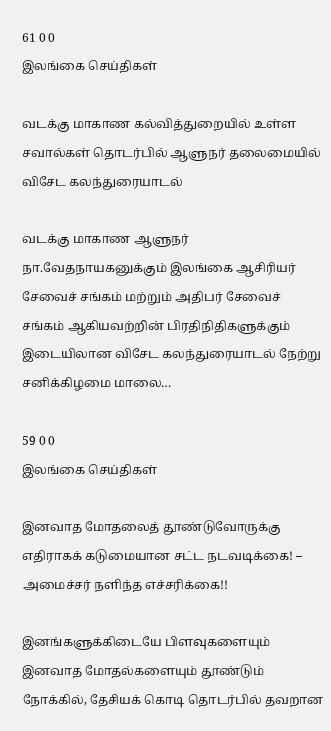61 0 0
இலங்கை செய்திகள்

வடக்கு மாகாண கல்வித்துறையில் உள்ள சவால்கள் தொடர்பில் ஆளுநர் தலைமையில் விசேட கலந்துரையாடல்

வடக்கு மாகாண ஆளுநர் நா.வேதநாயகனுக்கும் இலங்கை ஆசிரியர் சேவைச் சங்கம் மற்றும் அதிபர் சேவைச் சங்கம் ஆகியவற்றின் பிரதிநிதிகளுக்கும் இடையிலான விசேட கலந்துரையாடல் நேற்று சனிக்கிழமை மாலை…

59 0 0
இலங்கை செய்திகள்

இனவாத மோதலைத் தூண்டுவோருக்கு எதிராகக் கடுமையான சட்ட நடவடிக்கை! – அமைச்சர் நளிந்த எச்சரிக்கை!!

இனங்களுக்கிடையே பிளவுகளையும் இனவாத மோதல்களையும் தூண்டும் நோக்கில், தேசியக் கொடி தொடர்பில் தவறான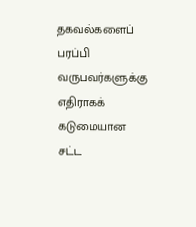தகவல்களைப் பரப்பி வருபவர்களுக்கு எதிராகக் கடுமையான சட்ட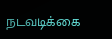நடவடிக்கை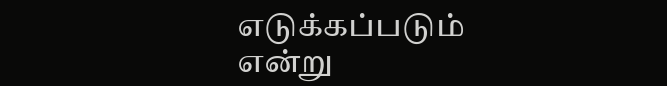எடுக்கப்படும் என்று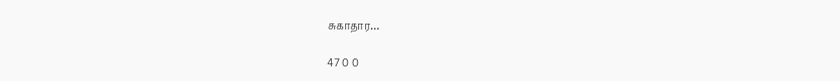சுகாதார…

47 0 0